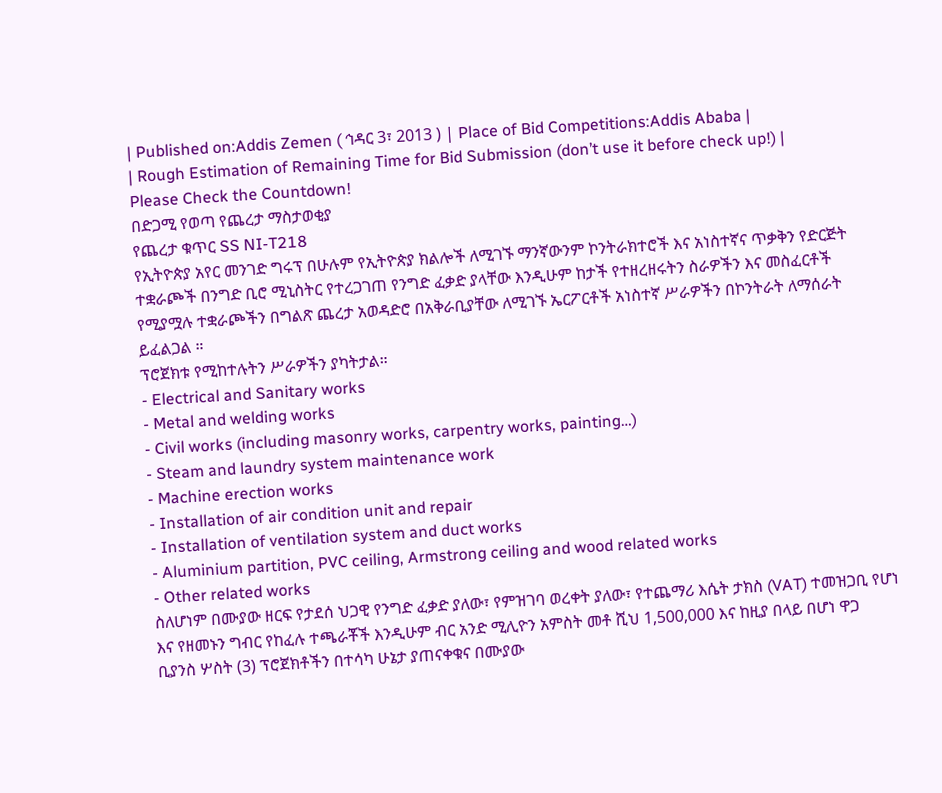| Published on:Addis Zemen ( ኅዳር 3፣ 2013 ) | Place of Bid Competitions:Addis Ababa |
| Rough Estimation of Remaining Time for Bid Submission (don’t use it before check up!) |
Please Check the Countdown!
በድጋሚ የወጣ የጨረታ ማስታወቂያ
የጨረታ ቁጥር SS NI-T218
የኢትዮጵያ አየር መንገድ ግሩፕ በሁሉም የኢትዮጵያ ክልሎች ለሚገኙ ማንኛውንም ኮንትራክተሮች እና አነስተኛና ጥቃቅን የድርጅት ተቋራጮች በንግድ ቢሮ ሚኒስትር የተረጋገጠ የንግድ ፈቃድ ያላቸው እንዲሁም ከታች የተዘረዘሩትን ስራዎችን እና መስፈርቶች የሚያሟሉ ተቋራጮችን በግልጽ ጨረታ አወዳድሮ በአቅራቢያቸው ለሚገኙ ኤርፖርቶች አነስተኛ ሥራዎችን በኮንትራት ለማሰራት ይፈልጋል ።
ፕሮጀክቱ የሚከተሉትን ሥራዎችን ያካትታል።
- Electrical and Sanitary works
- Metal and welding works
- Civil works (including masonry works, carpentry works, painting…)
- Steam and laundry system maintenance work
- Machine erection works
- Installation of air condition unit and repair
- Installation of ventilation system and duct works
- Aluminium partition, PVC ceiling, Armstrong ceiling and wood related works
- Other related works
ስለሆነም በሙያው ዘርፍ የታደሰ ህጋዊ የንግድ ፈቃድ ያለው፣ የምዝገባ ወረቀት ያለው፣ የተጨማሪ እሴት ታክስ (VAT) ተመዝጋቢ የሆነ እና የዘመኑን ግብር የከፈሉ ተጫራቾች እንዲሁም ብር አንድ ሚሊዮን አምስት መቶ ሺህ 1,500,000 እና ከዚያ በላይ በሆነ ዋጋ ቢያንስ ሦስት (3) ፕሮጀክቶችን በተሳካ ሁኔታ ያጠናቀቁና በሙያው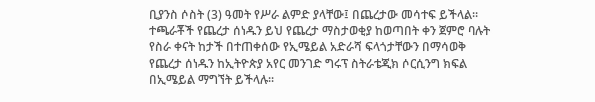ቢያንስ ሶስት (3) ዓመት የሥራ ልምድ ያላቸው፤ በጨረታው መሳተፍ ይችላል።
ተጫራቾች የጨረታ ሰነዱን ይህ የጨረታ ማስታወቂያ ከወጣበት ቀን ጀምሮ ባሉት የስራ ቀናት ከታች በተጠቀሰው የኢሜይል አድራሻ ፍላጎታቸውን በማሳወቅ የጨረታ ሰነዱን ከኢትዮጵያ አየር መንገድ ግሩፕ ስትራቴጂክ ሶርሲንግ ክፍል በኢሜይል ማግኘት ይችላሉ፡፡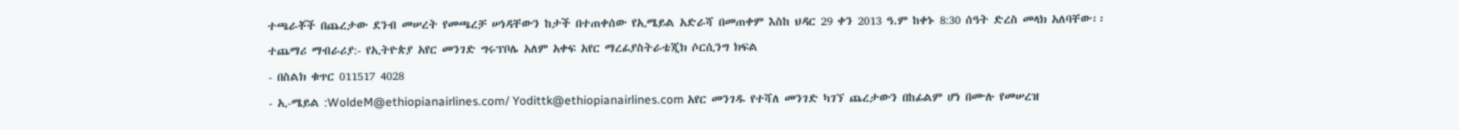ተጫራቾች በጨረታው ደንብ መሠረት የመጫረቻ ሠነዳቸውን ከታች በተጠቀሰው የኢሜይል አድራሻ በመጠቀም እስከ ህዳር 29 ቀን 2013 ዓ.ም ከቀኑ 8:30 ሰዓት ድረስ መላክ አለባቸው፡፡
ተጨማሪ ማብራሪያ:- የኢትዮጵያ አየር መንገድ ግሩፕቦሌ አለም አቀፍ አየር ማረፊያስትራቴጂክ ሶርሲንግ ክፍል
- በስልክ ቁጥር 011517 4028
- ኢ-ሜይል :WoldeM@ethiopianairlines.com/ Yodittk@ethiopianairlines.com አየር መንገዱ የተሻለ መንገድ ካገኘ ጨረታውን በከፊልም ሆነ በሙሉ የመሠረዝ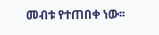መብቱ የተጠበቀ ነው፡፡